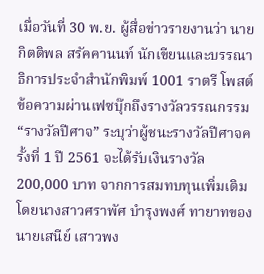เมื่อวันที่ 30 พ.ย. ผู้สื่อข่าวรายงานว่า นายกิตติพล สรัคคานนท์ นักเขียนและบรรณาธิการประจำสำนักพิมพ์ 1001 ราตรี โพสต์ข้อความผ่านเฟซบุ๊กถึงรางวัลวรรณกรรม “รางวัลปีศาจ” ระบุว่าผู้ชนะรางวัลปีศาจครั้งที่ 1 ปี 2561 จะได้รับเงินรางวัล 200,000 บาท จากการสมทบทุนเพิ่มเติมโดยนางสาวศราพัศ บำรุงพงศ์ ทายาทของนายเสนีย์ เสาวพง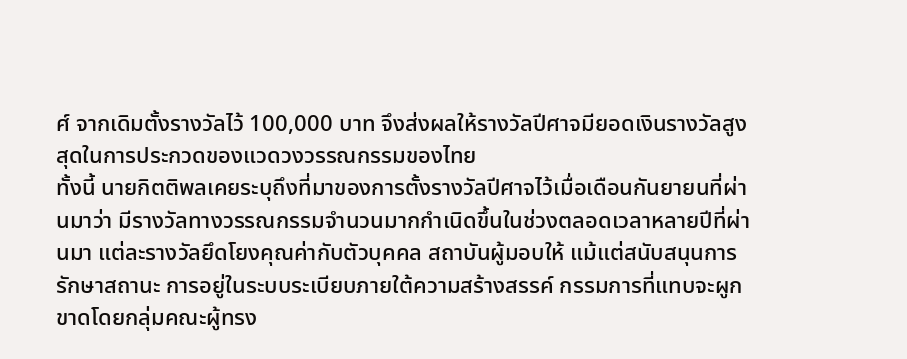ศ์ จากเดิมตั้งรางวัลไว้ 100,000 บาท จึงส่งผลให้รางวัลปีศาจมียอดเงินรางวัลสูงสุดในการประกวดของแวดวงวรรณกรรมของไทย
ทั้งนี้ นายกิตติพลเคยระบุถึงที่มาของการตั้งรางวัลปีศาจไว้เมื่อเดือนกันยายนที่ผ่านมาว่า มีรางวัลทางวรรณกรรมจำนวนมากกำเนิดขึ้นในช่วงตลอดเวลาหลายปีที่ผ่านมา แต่ละรางวัลยึดโยงคุณค่ากับตัวบุคคล สถาบันผู้มอบให้ แม้แต่สนับสนุนการรักษาสถานะ การอยู่ในระบบระเบียบภายใต้ความสร้างสรรค์ กรรมการที่แทบจะผูกขาดโดยกลุ่มคณะผู้ทรง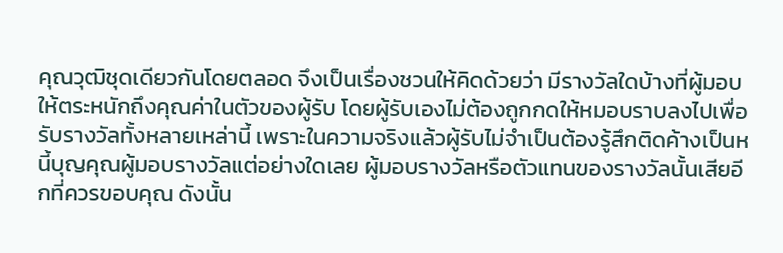คุณวุฒิชุดเดียวกันโดยตลอด จึงเป็นเรื่องชวนให้คิดด้วยว่า มีรางวัลใดบ้างที่ผู้มอบให้ตระหนักถึงคุณค่าในตัวของผู้รับ โดยผู้รับเองไม่ต้องถูกกดให้หมอบราบลงไปเพื่อรับรางวัลทั้งหลายเหล่านี้ เพราะในความจริงแล้วผู้รับไม่จำเป็นต้องรู้สึกติดค้างเป็นหนี้บุญคุณผู้มอบรางวัลแต่อย่างใดเลย ผู้มอบรางวัลหรือตัวแทนของรางวัลนั้นเสียอีกที่ควรขอบคุณ ดังนั้น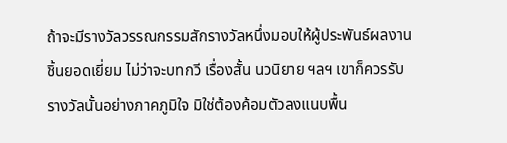ถ้าจะมีรางวัลวรรณกรรมสักรางวัลหนึ่งมอบให้ผู้ประพันธ์ผลงานชิ้นยอดเยี่ยม ไม่ว่าจะบทกวี เรื่องสั้น นวนิยาย ฯลฯ เขาก็ควรรับรางวัลนั้นอย่างภาคภูมิใจ มิใช่ต้องค้อมตัวลงแนบพื้น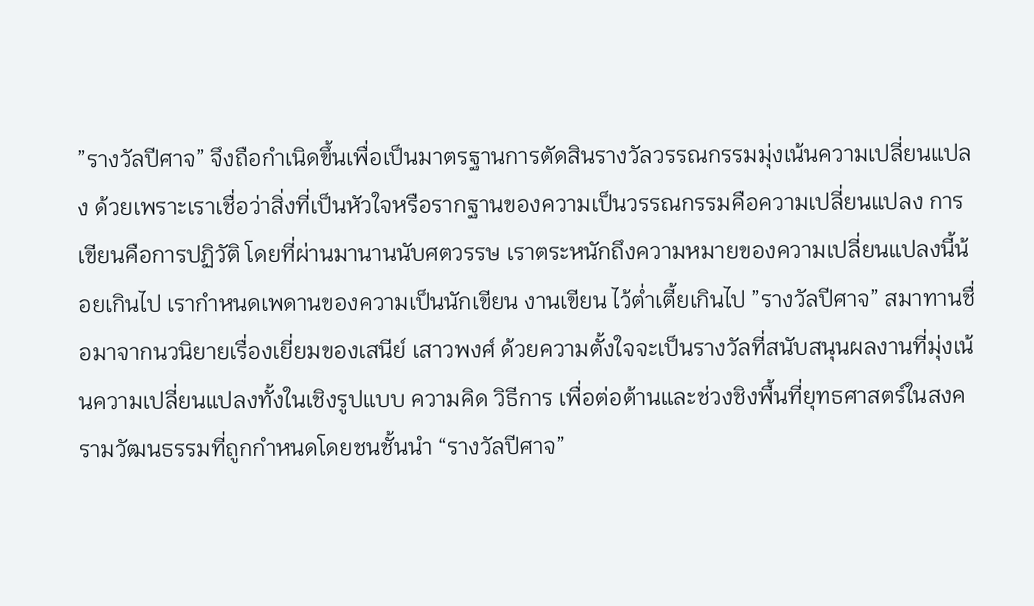”รางวัลปีศาจ” จึงถือกำเนิดขึ้นเพื่อเป็นมาตรฐานการตัดสินรางวัลวรรณกรรมมุ่งเน้นความเปลี่ยนแปลง ด้วยเพราะเราเชื่อว่าสิ่งที่เป็นหัวใจหรือรากฐานของความเป็นวรรณกรรมคือความเปลี่ยนแปลง การเขียนคือการปฏิวัติ โดยที่ผ่านมานานนับศตวรรษ เราตระหนักถึงความหมายของความเปลี่ยนแปลงนี้น้อยเกินไป เรากำหนดเพดานของความเป็นนักเขียน งานเขียน ไว้ต่ำเตี้ยเกินไป ”รางวัลปีศาจ” สมาทานชื่อมาจากนวนิยายเรื่องเยี่ยมของเสนีย์ เสาวพงศ์ ด้วยความตั้งใจจะเป็นรางวัลที่สนับสนุนผลงานที่มุ่งเน้นความเปลี่ยนแปลงทั้งในเชิงรูปแบบ ความคิด วิธีการ เพื่อต่อต้านและช่วงชิงพื้นที่ยุทธศาสตร์ในสงครามวัฒนธรรมที่ถูกกำหนดโดยชนชั้นนำ “รางวัลปีศาจ”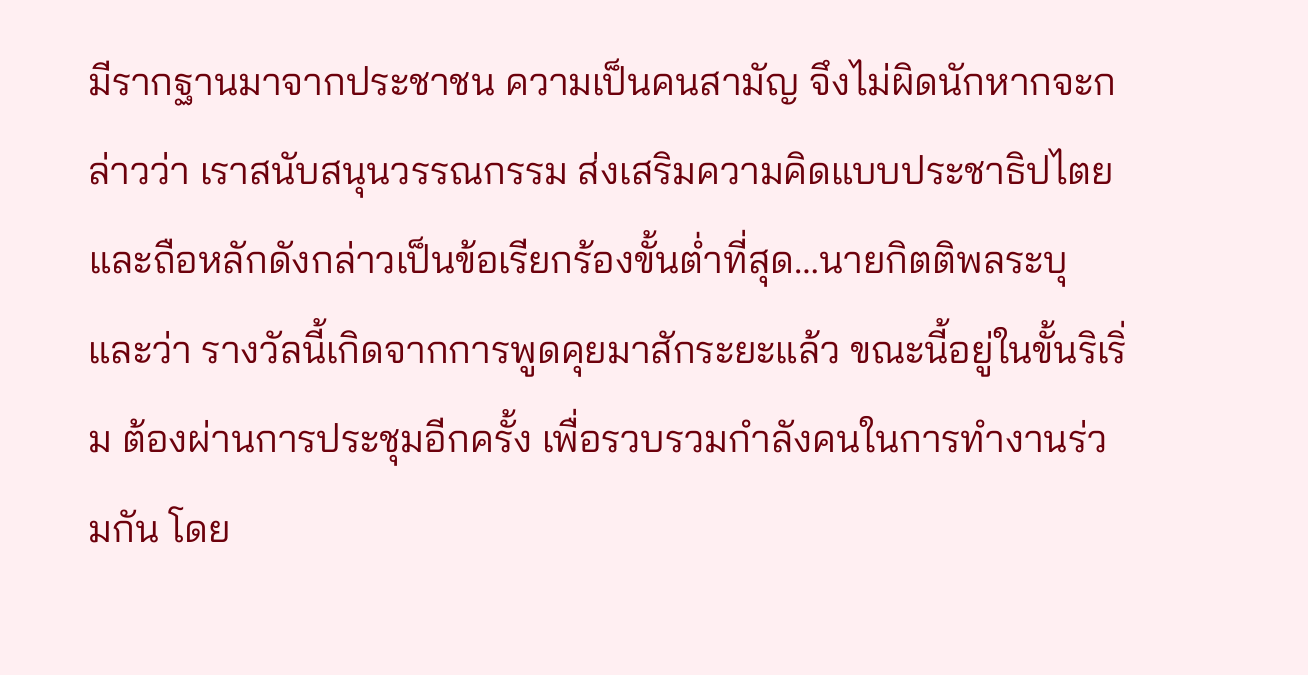มีรากฐานมาจากประชาชน ความเป็นคนสามัญ จึงไม่ผิดนักหากจะกล่าวว่า เราสนับสนุนวรรณกรรม ส่งเสริมความคิดแบบประชาธิปไตย และถือหลักดังกล่าวเป็นข้อเรียกร้องขั้นต่ำที่สุด…นายกิตติพลระบุและว่า รางวัลนี้เกิดจากการพูดคุยมาสักระยะแล้ว ขณะนี้อยู่ในขั้นริเริ่ม ต้องผ่านการประชุมอีกครั้ง เพื่อรวบรวมกำลังคนในการทำงานร่วมกัน โดย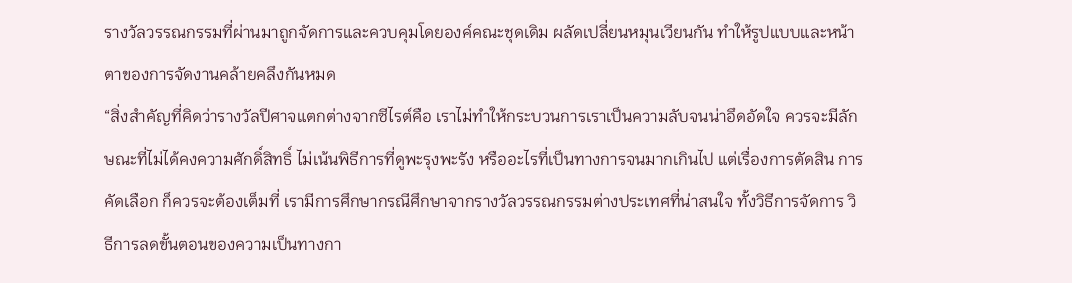รางวัลวรรณกรรมที่ผ่านมาถูกจัดการและควบคุมโดยองค์คณะชุดเดิม ผลัดเปลี่ยนหมุนเวียนกัน ทำให้รูปแบบและหน้าตาของการจัดงานคล้ายคลึงกันหมด
“สิ่งสำคัญที่คิดว่ารางวัลปีศาจแตกต่างจากซีไรต์คือ เราไม่ทำให้กระบวนการเราเป็นความลับจนน่าอึดอัดใจ ควรจะมีลักษณะที่ไม่ได้คงความศักดิ์สิทธิ์ ไม่เน้นพิธีการที่ดูพะรุงพะรัง หรืออะไรที่เป็นทางการจนมากเกินไป แต่เรื่องการตัดสิน การคัดเลือก ก็ควรจะต้องเต็มที่ เรามีการศึกษากรณีศึกษาจากรางวัลวรรณกรรมต่างประเทศที่น่าสนใจ ทั้งวิธีการจัดการ วิธีการลดขั้นตอนของความเป็นทางกา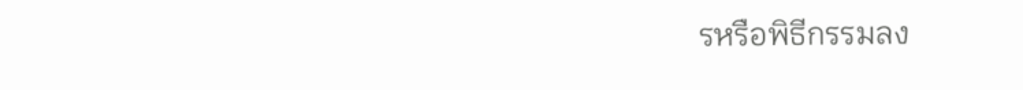รหรือพิธีกรรมลง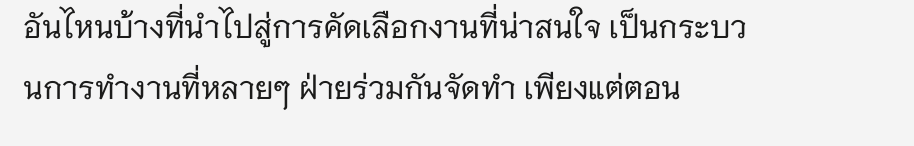อันไหนบ้างที่นำไปสู่การคัดเลือกงานที่น่าสนใจ เป็นกระบวนการทำงานที่หลายๆ ฝ่ายร่วมกันจัดทำ เพียงแต่ตอน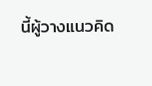นี้ผู้วางแนวคิด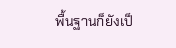พื้นฐานก็ยังเป็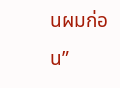นผมก่อน”